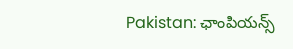Pakistan: ఛాంపియన్స్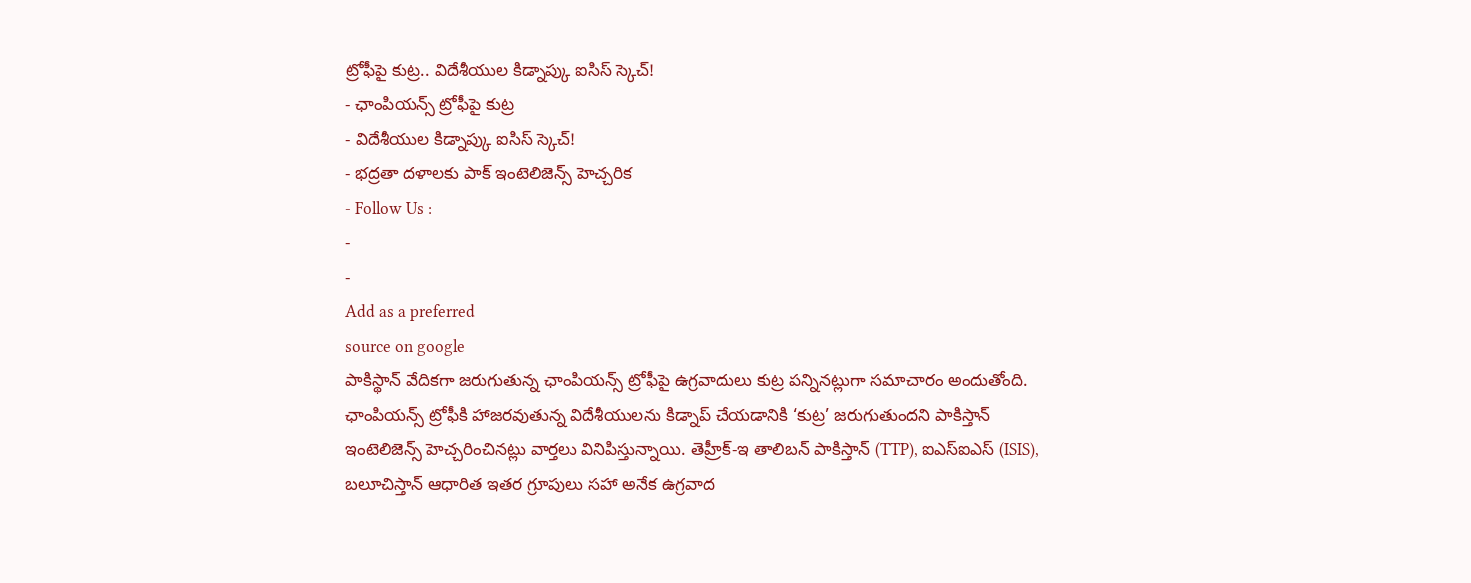ట్రోఫీపై కుట్ర.. విదేశీయుల కిడ్నాప్కు ఐసిస్ స్కెచ్!
- ఛాంపియన్స్ ట్రోఫీపై కుట్ర
- విదేశీయుల కిడ్నాప్కు ఐసిస్ స్కెచ్!
- భద్రతా దళాలకు పాక్ ఇంటెలిజెన్స్ హెచ్చరిక
- Follow Us :
-
-
Add as a preferred
source on google
పాకిస్థాన్ వేదికగా జరుగుతున్న ఛాంపియన్స్ ట్రోఫీపై ఉగ్రవాదులు కుట్ర పన్నినట్లుగా సమాచారం అందుతోంది. ఛాంపియన్స్ ట్రోఫీకి హాజరవుతున్న విదేశీయులను కిడ్నాప్ చేయడానికి ‘కుట్ర’ జరుగుతుందని పాకిస్తాన్ ఇంటెలిజెన్స్ హెచ్చరించినట్లు వార్తలు వినిపిస్తున్నాయి. తెహ్రీక్-ఇ తాలిబన్ పాకిస్తాన్ (TTP), ఐఎస్ఐఎస్ (ISIS), బలూచిస్తాన్ ఆధారిత ఇతర గ్రూపులు సహా అనేక ఉగ్రవాద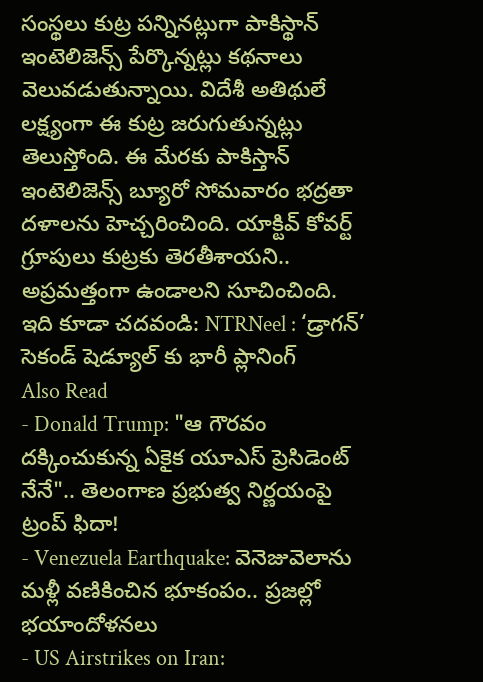సంస్థలు కుట్ర పన్నినట్లుగా పాకిస్థాన్ ఇంటెలిజెన్స్ పేర్కొన్నట్లు కథనాలు వెలువడుతున్నాయి. విదేశీ అతిథులే లక్ష్యంగా ఈ కుట్ర జరుగుతున్నట్లు తెలుస్తోంది. ఈ మేరకు పాకిస్తాన్ ఇంటెలిజెన్స్ బ్యూరో సోమవారం భద్రతా దళాలను హెచ్చరించింది. యాక్టివ్ కోవర్ట్ గ్రూపులు కుట్రకు తెరతీశాయని.. అప్రమత్తంగా ఉండాలని సూచించింది.
ఇది కూడా చదవండి: NTRNeel : ‘డ్రాగన్’ సెకండ్ షెడ్యూల్ కు భారీ ప్లానింగ్
Also Read
- Donald Trump: "ఆ గౌరవం దక్కించుకున్న ఏకైక యూఎస్ ప్రెసిడెంట్ నేనే".. తెలంగాణ ప్రభుత్వ నిర్ణయంపై ట్రంప్ ఫిదా!
- Venezuela Earthquake: వెనెజువెలాను మళ్లీ వణికించిన భూకంపం.. ప్రజల్లో భయాందోళనలు
- US Airstrikes on Iran: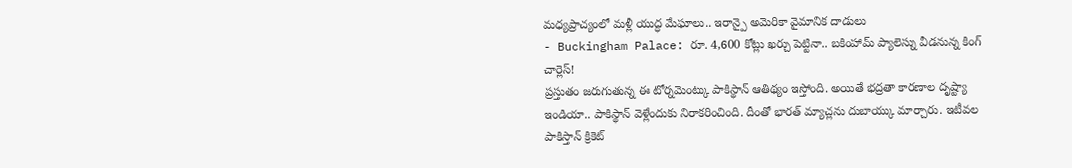మధ్యప్రాచ్యంలో మళ్లీ యుద్ధ మేఘాలు.. ఇరాన్పై అమెరికా వైమానిక దాడులు
- Buckingham Palace: రూ. 4,600 కోట్లు ఖర్చు పెట్టినా.. బకింహామ్ ప్యాలెస్ను వీడనున్న కింగ్ చార్లెస్!
ప్రస్తుతం జరుగుతున్న ఈ టోర్నమెంట్కు పాకిస్థాన్ ఆతిథ్యం ఇస్తోంది. అయితే భద్రతా కారణాల దృష్ట్యా ఇండియా.. పాకిస్థాన్ వెళ్లేందుకు నిరాకరించింది. దీంతో భారత్ మ్యాచ్లను దుబాయ్కు మార్చారు. ఇటీవల పాకిస్తాన్ క్రికెట్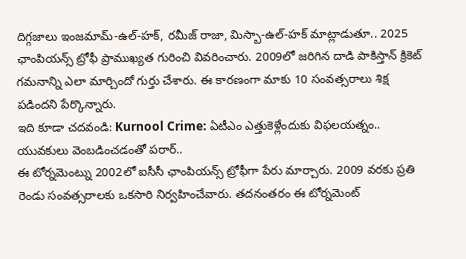దిగ్గజాలు ఇంజమామ్-ఉల్-హక్, రమీజ్ రాజా, మిస్బా-ఉల్-హక్ మాట్లాడుతూ.. 2025 ఛాంపియన్స్ ట్రోఫీ ప్రాముఖ్యత గురించి వివరించారు. 2009లో జరిగిన దాడి పాకిస్తాన్ క్రికెట్ గమనాన్ని ఎలా మార్చిందో గుర్తు చేశారు. ఈ కారణంగా మాకు 10 సంవత్సరాలు శిక్ష పడిందని పేర్కొన్నారు.
ఇది కూడా చదవండి: Kurnool Crime: ఏటీఎం ఎత్తుకెళ్లేందుకు విఫలయత్నం.. యువకులు వెంబడించడంతో పరార్..
ఈ టోర్నమెంట్ను 2002లో ఐసీసీ ఛాంపియన్స్ ట్రోఫీగా పేరు మార్చారు. 2009 వరకు ప్రతి రెండు సంవత్సరాలకు ఒకసారి నిర్వహించేవారు. తదనంతరం ఈ టోర్నమెంట్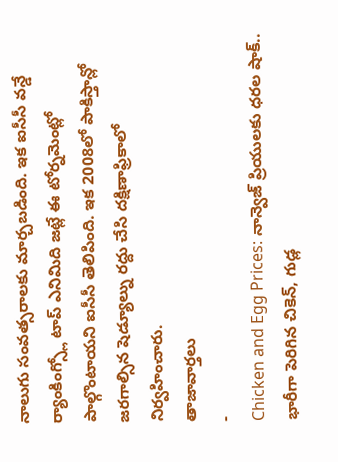నాలుగు సంవత్సరాలకు మార్చబడింది. ఇక ఐసీసీ వన్డే ర్యాంకింగ్స్లో టాప్ ఎనిమిది జట్లే ఈ టోర్నమెంట్లో పాల్గొంటాయని ఐసీసీ తెలిపింది. ఇక 2008లో పాకిస్తాన్లో జరగాల్సిన షెడ్యూల్ను రద్దు చేసి దక్షిణాఫ్రికాలో నిర్వహించారు.
తాజావార్తలు
-
Chicken and Egg Prices: నాన్వెజ్ ప్రియులకు ధరల షాక్.. భారీగా పెరిగిన చికెన్, గుడ్ల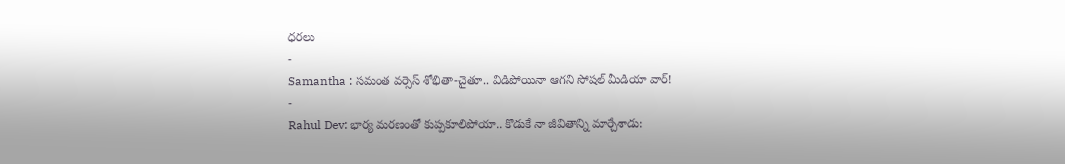ధరలు
-
Samantha : సమంత వర్సెస్ శోభితా-చైతూ.. విడిపోయినా ఆగని సోషల్ మీడియా వార్!
-
Rahul Dev: భార్య మరణంతో కుప్పకూలిపోయా.. కొడుకే నా జీవితాన్ని మార్చేశాడు: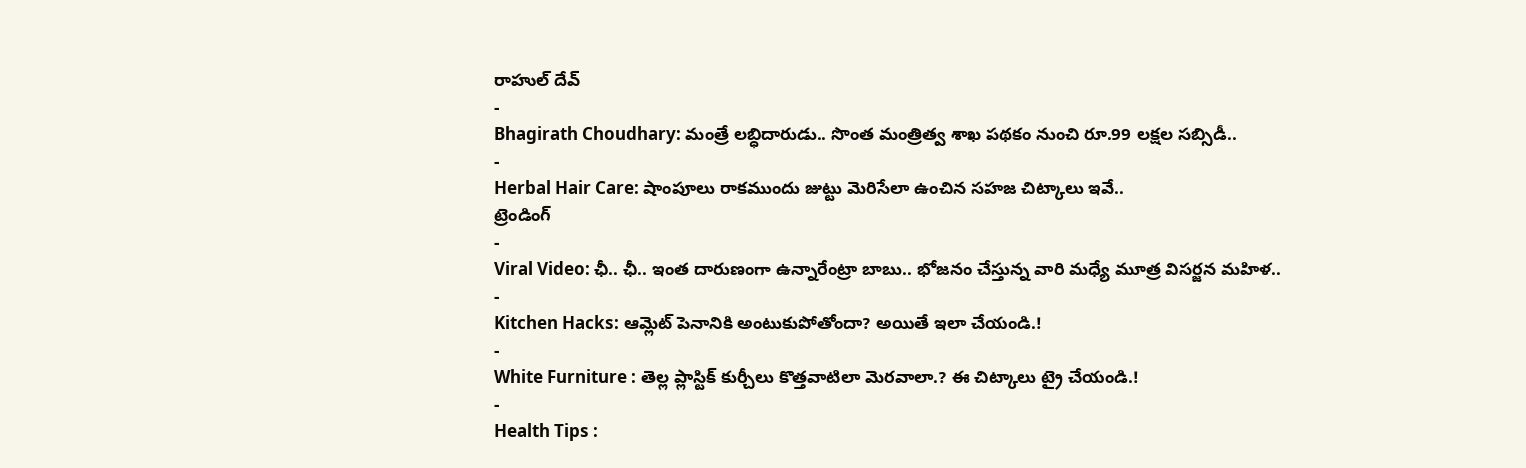రాహుల్ దేవ్
-
Bhagirath Choudhary: మంత్రే లబ్ధిదారుడు.. సొంత మంత్రిత్వ శాఖ పథకం నుంచి రూ.99 లక్షల సబ్సిడీ..
-
Herbal Hair Care: షాంపూలు రాకముందు జుట్టు మెరిసేలా ఉంచిన సహజ చిట్కాలు ఇవే..
ట్రెండింగ్
-
Viral Video: ఛీ.. ఛీ.. ఇంత దారుణంగా ఉన్నారేంట్రా బాబు.. భోజనం చేస్తున్న వారి మధ్యే మూత్ర విసర్జన మహిళ..
-
Kitchen Hacks: ఆమ్లెట్ పెనానికి అంటుకుపోతోందా? అయితే ఇలా చేయండి.!
-
White Furniture : తెల్ల ప్లాస్టిక్ కుర్చీలు కొత్తవాటిలా మెరవాలా.? ఈ చిట్కాలు ట్రై చేయండి.!
-
Health Tips :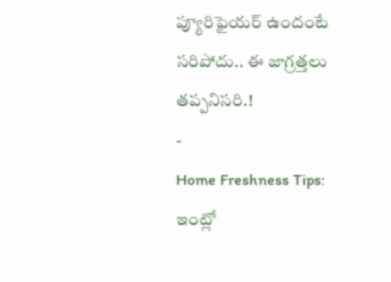ప్యూరిఫైయర్ ఉందంటే సరిపోదు.. ఈ జాగ్రత్తలు తప్పనిసరి.!
-
Home Freshness Tips: ఇంట్లో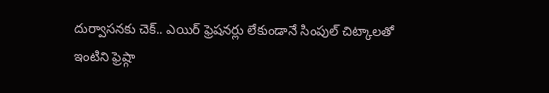దుర్వాసనకు చెక్.. ఎయిర్ ఫ్రెషనర్లు లేకుండానే సింపుల్ చిట్కాలతో ఇంటిని ఫ్రెష్గా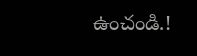ఉంచండి.!